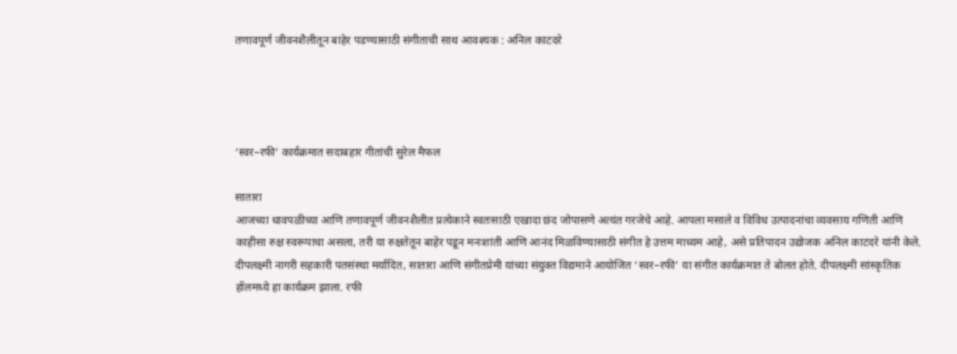तणावपूर्ण जीवनशैलीतून बाहेर पडण्यासाठी संगीताची साथ आवश्यक : अनिल काटदरे




‘स्वर–रफी’ कार्यक्रमात सदाबहार गीतांची सुरेल मैफल

सातारा
आजच्या धावपळीच्या आणि तणावपूर्ण जीवनशैलीत प्रत्येकाने स्वतःसाठी एखादा छंद जोपासणे अत्यंत गरजेचे आहे. आपला मसाले व विविध उत्पादनांचा व्यवसाय गणिती आणि काहीसा रुक्ष स्वरूपाचा असला, तरी या रुक्षतेतून बाहेर पडून मनःशांती आणि आनंद मिळविण्यासाठी संगीत हे उत्तम माध्यम आहे, असे प्रतिपादन उद्योजक अनिल काटदरे यांनी केले.
दीपलक्ष्मी नागरी सहकारी पतसंस्था मर्यादित, सातारा आणि संगीतप्रेमी यांच्या संयुक्त विद्यमाने आयोजित ‘स्वर–रफी’ या संगीत कार्यक्रमात ते बोलत होते. दीपलक्ष्मी सांस्कृतिक हॉलमध्ये हा कार्यक्रम झाला. रफी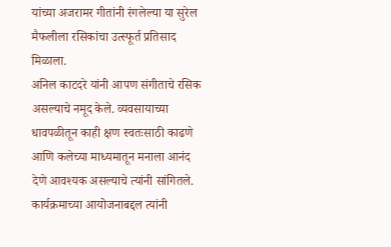यांच्या अजरामर गीतांनी रंगलेल्या या सुरेल मैफलीला रसिकांचा उत्स्फूर्त प्रतिसाद मिळाला.
अनिल काटदरे यांनी आपण संगीताचे रसिक असल्याचे नमूद केले. व्यवसायाच्या धावपळीतून काही क्षण स्वतःसाठी काढणे आणि कलेच्या माध्यमातून मनाला आनंद देणे आवश्यक असल्याचे त्यांनी सांगितले. कार्यक्रमाच्या आयोजनाबद्दल त्यांनी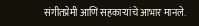संगीतप्रेमी आणि सहकाऱ्यांचे आभार मानले.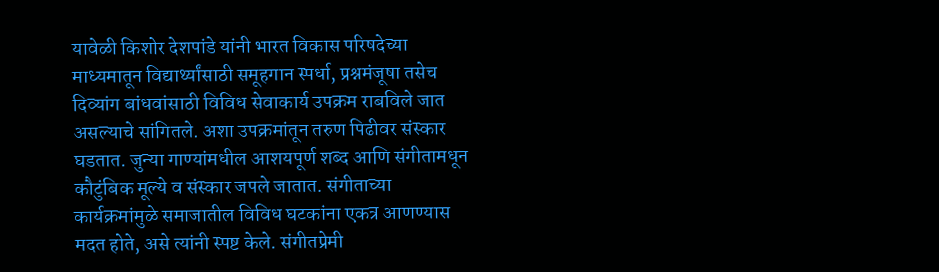यावेळी किशोर देशपांडे यांनी भारत विकास परिषदेच्या माध्यमातून विद्यार्थ्यांसाठी समूहगान स्पर्धा, प्रश्नमंजूषा तसेच दिव्यांग बांधवांसाठी विविध सेवाकार्य उपक्रम राबविले जात असल्याचे सांगितले. अशा उपक्रमांतून तरुण पिढीवर संस्कार घडतात. जुन्या गाण्यांमधील आशयपूर्ण शब्द आणि संगीतामधून कौटुंबिक मूल्ये व संस्कार जपले जातात. संगीताच्या कार्यक्रमांमुळे समाजातील विविध घटकांना एकत्र आणण्यास मदत होते, असे त्यांनी स्पष्ट केले. संगीतप्रेमी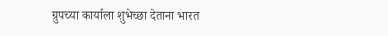ग्रुपच्या कार्याला शुभेच्छा देताना भारत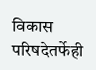विकास परिषदेतर्फेही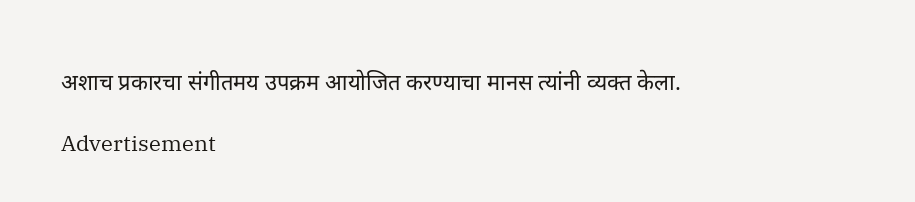अशाच प्रकारचा संगीतमय उपक्रम आयोजित करण्याचा मानस त्यांनी व्यक्त केला.

Advertisement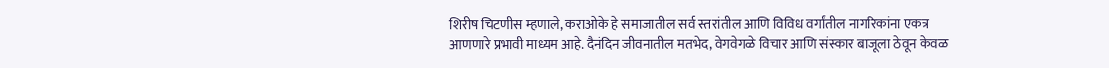शिरीष चिटणीस म्हणाले, कराओके हे समाजातील सर्व स्तरांतील आणि विविध वर्गांतील नागरिकांना एकत्र आणणारे प्रभावी माध्यम आहे. दैनंदिन जीवनातील मतभेद, वेगवेगळे विचार आणि संस्कार बाजूला ठेवून केवळ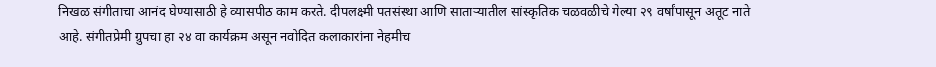निखळ संगीताचा आनंद घेण्यासाठी हे व्यासपीठ काम करते. दीपलक्ष्मी पतसंस्था आणि साताऱ्यातील सांस्कृतिक चळवळीचे गेल्या २९ वर्षांपासून अतूट नाते आहे. संगीतप्रेमी ग्रुपचा हा २४ वा कार्यक्रम असून नवोदित कलाकारांना नेहमीच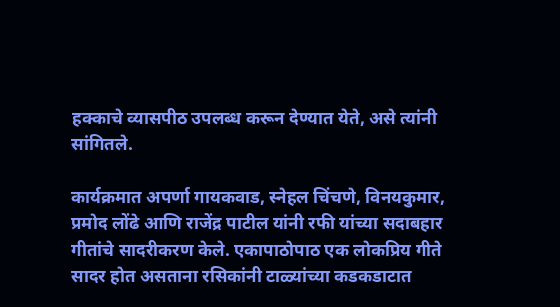हक्काचे व्यासपीठ उपलब्ध करून देण्यात येते, असे त्यांनी सांगितले.

कार्यक्रमात अपर्णा गायकवाड, स्नेहल चिंचणे, विनयकुमार, प्रमोद लोंढे आणि राजेंद्र पाटील यांनी रफी यांच्या सदाबहार गीतांचे सादरीकरण केले. एकापाठोपाठ एक लोकप्रिय गीते सादर होत असताना रसिकांनी टाळ्यांच्या कडकडाटात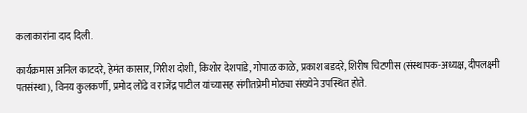कलाकारांना दाद दिली.

कार्यक्रमास अनिल काटदरे, हेमंत कासार, गिरीश दोशी, किशोर देशपांडे, गोपाळ काळे, प्रकाश बडदरे, शिरीष चिटणीस (संस्थापक-अध्यक्ष, दीपलक्ष्मी पतसंस्था), विनय कुलकर्णी, प्रमोद लोंढे व राजेंद्र पाटील यांच्यासह संगीतप्रेमी मोठ्या संख्येने उपस्थित होते.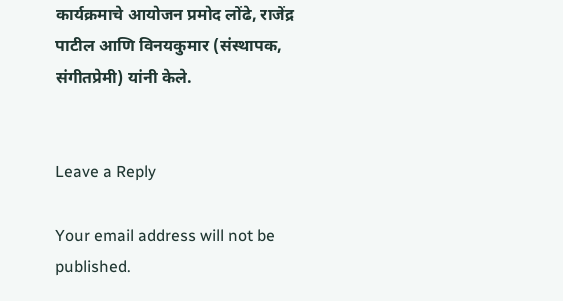कार्यक्रमाचे आयोजन प्रमोद लोंढे, राजेंद्र पाटील आणि विनयकुमार (संस्थापक, संगीतप्रेमी) यांनी केले.


Leave a Reply

Your email address will not be published.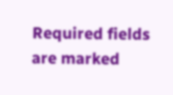Required fields are marked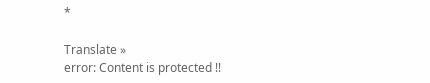*

Translate »
error: Content is protected !!